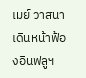เมย์ วาสนา เดินหน้าฟ้องอินฟลูฯ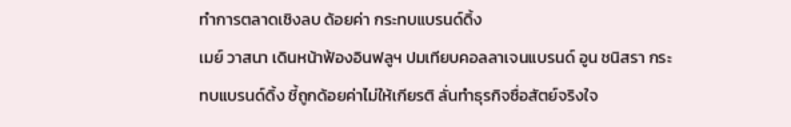ทำการตลาดเชิงลบ ด้อยค่า กระทบแบรนด์ดิ้ง
เมย์ วาสนา เดินหน้าฟ้องอินฟลูฯ ปมเทียบคอลลาเจนแบรนด์ อูน ชนิสรา กระทบแบรนด์ดิ้ง ชี้ถูกด้อยค่าไม่ให้เกียรติ ลั่นทำธุรกิจซื่อสัตย์จริงใจ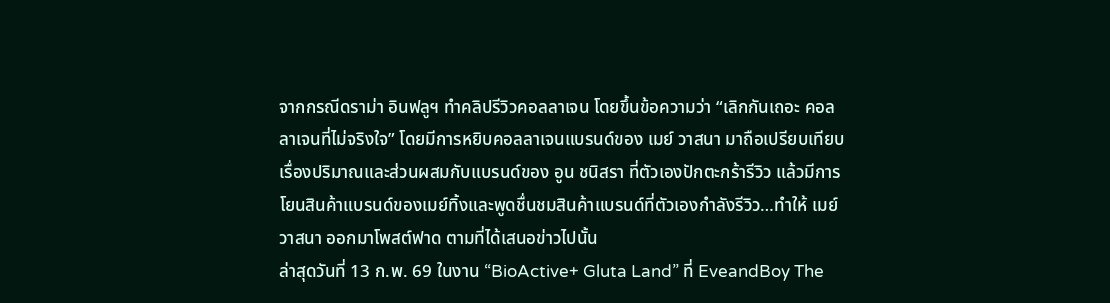จากกรณีดราม่า อินฟลูฯ ทำคลิปรีวิวคอลลาเจน โดยขึ้นข้อความว่า “เลิกกันเถอะ คอลลาเจนที่ไม่จริงใจ” โดยมีการหยิบคอลลาเจนแบรนด์ของ เมย์ วาสนา มาถือเปรียบเทียบเรื่องปริมาณและส่วนผสมกับแบรนด์ของ อูน ชนิสรา ที่ตัวเองปักตะกร้ารีวิว แล้วมีการโยนสินค้าแบรนด์ของเมย์ทิ้งและพูดชื่นชมสินค้าแบรนด์ที่ตัวเองกำลังรีวิว…ทำให้ เมย์ วาสนา ออกมาโพสต์ฟาด ตามที่ได้เสนอข่าวไปนั้น
ล่าสุดวันที่ 13 ก.พ. 69 ในงาน “BioActive+ Gluta Land” ที่ EveandBoy The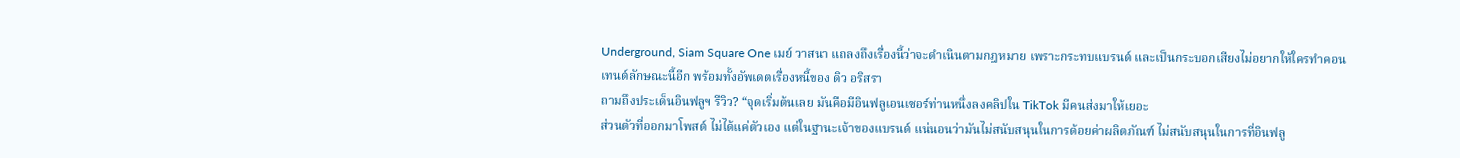Underground, Siam Square One เมย์ วาสนา แถลงถึงเรื่องนี้ว่าจะดำเนินตามกฎหมาย เพราะกระทบแบรนด์ และเป็นกระบอกเสียงไม่อยากให้ใครทำคอนเทนต์ลักษณะนี้อีก พร้อมทั้งอัพเดตเรื่องหนี้ของ ดิว อริสรา
ถามถึงประเด็นอินฟลูฯ รีวิว? “จุดเริ่มต้นเลย มันคือมีอินฟลูเอนเซอร์ท่านหนึ่งลงคลิปใน TikTok มีคนส่งมาให้เยอะ
ส่วนตัวที่ออกมาโพสต์ ไม่ได้แค่ตัวเอง แต่ในฐานะเจ้าของแบรนด์ แน่นอนว่ามันไม่สนับสนุนในการด้อยค่าผลิตภัณฑ์ ไม่สนับสนุนในการที่อินฟลู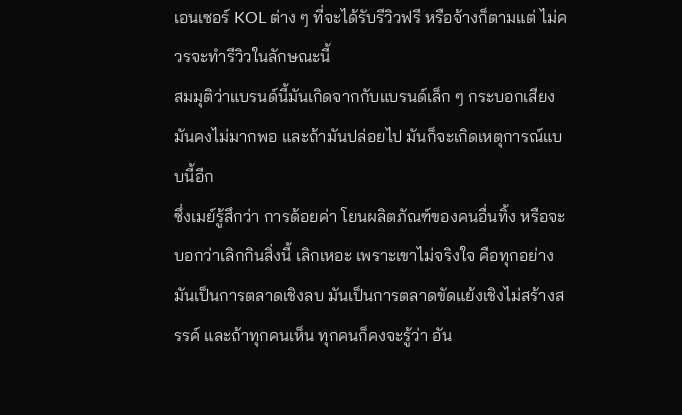เอนเซอร์ KOL ต่าง ๆ ที่จะได้รับรีวิวฟรี หรือจ้างก็ตามแต่ ไม่ควรจะทำรีวิวในลักษณะนี้
สมมุติว่าแบรนด์นี้มันเกิดจากกับแบรนด์เล็ก ๆ กระบอกเสียงมันคงไม่มากพอ และถ้ามันปล่อยไป มันก็จะเกิดเหตุการณ์แบบนี้อีก
ซึ่งเมย์รู้สึกว่า การด้อยค่า โยนผลิตภัณฑ์ของคนอื่นทิ้ง หรือจะบอกว่าเลิกกินสิ่งนี้ เลิกเหอะ เพราะเขาไม่จริงใจ คือทุกอย่างมันเป็นการตลาดเชิงลบ มันเป็นการตลาดขัดแย้งเชิงไม่สร้างสรรค์ และถ้าทุกคนเห็น ทุกคนก็คงจะรู้ว่า อัน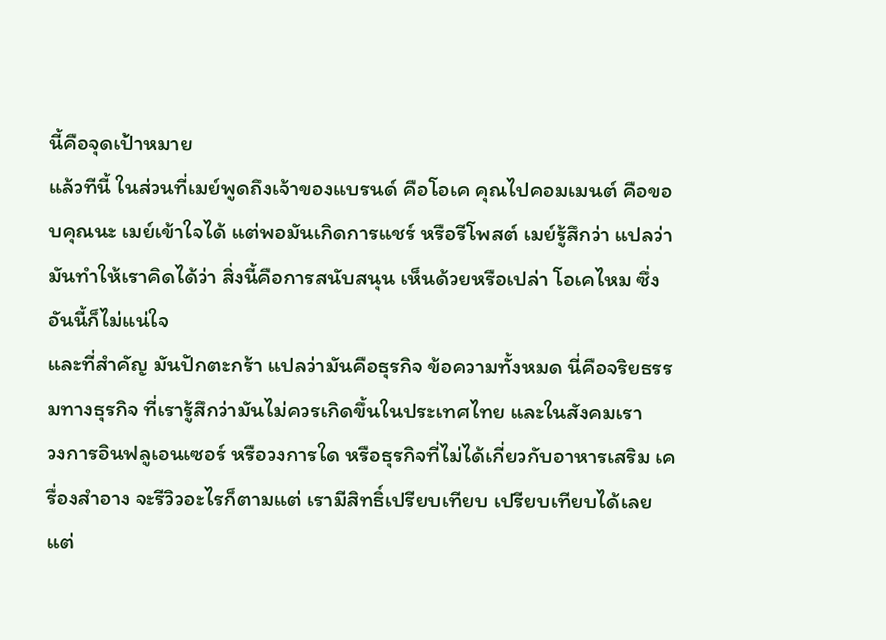นี้คือจุดเป้าหมาย
แล้วทีนี้ ในส่วนที่เมย์พูดถึงเจ้าของแบรนด์ คือโอเค คุณไปคอมเมนต์ คือขอบคุณนะ เมย์เข้าใจได้ แต่พอมันเกิดการแชร์ หรือรีโพสต์ เมย์รู้สึกว่า แปลว่ามันทำให้เราคิดได้ว่า สิ่งนี้คือการสนับสนุน เห็นด้วยหรือเปล่า โอเคไหม ซึ่งอันนี้ก็ไม่แน่ใจ
และที่สำคัญ มันปักตะกร้า แปลว่ามันคือธุรกิจ ข้อความทั้งหมด นี่คือจริยธรรมทางธุรกิจ ที่เรารู้สึกว่ามันไม่ควรเกิดขึ้นในประเทศไทย และในสังคมเรา
วงการอินฟลูเอนเซอร์ หรือวงการใด หรือธุรกิจที่ไม่ได้เกี่ยวกับอาหารเสริม เครื่องสำอาง จะรีวิวอะไรก็ตามแต่ เรามีสิทธิ์เปรียบเทียบ เปรียบเทียบได้เลย แต่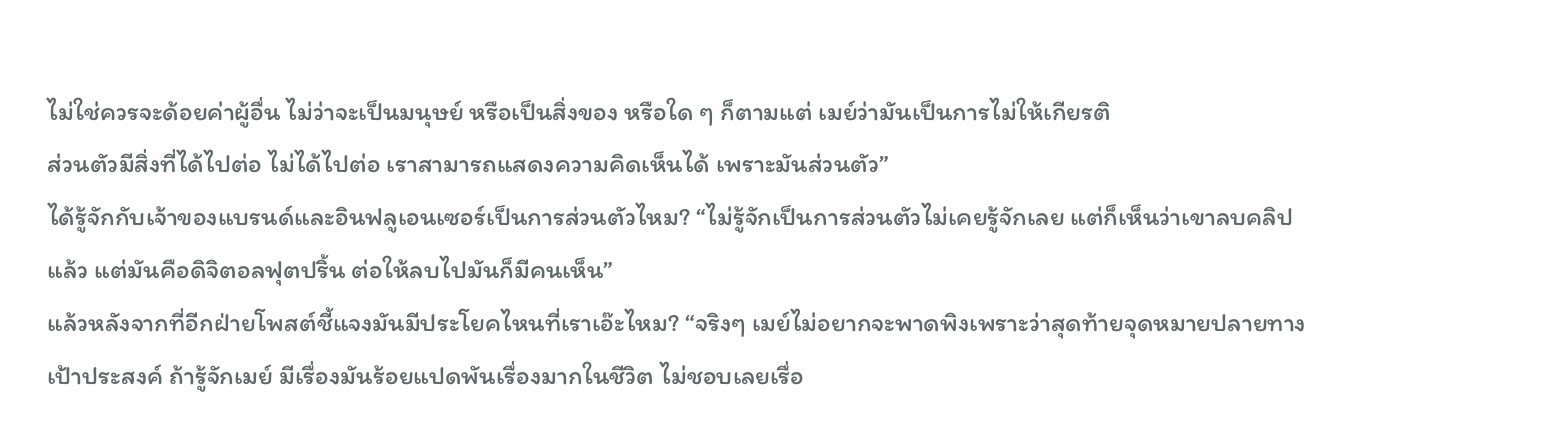ไม่ใช่ควรจะด้อยค่าผู้อื่น ไม่ว่าจะเป็นมนุษย์ หรือเป็นสิ่งของ หรือใด ๆ ก็ตามแต่ เมย์ว่ามันเป็นการไม่ให้เกียรติ
ส่วนตัวมีสิ่งที่ได้ไปต่อ ไม่ได้ไปต่อ เราสามารถแสดงความคิดเห็นได้ เพราะมันส่วนตัว”
ได้รู้จักกับเจ้าของแบรนด์และอินฟลูเอนเซอร์เป็นการส่วนตัวไหม? “ไม่รู้จักเป็นการส่วนตัวไม่เคยรู้จักเลย แต่ก็เห็นว่าเขาลบคลิปแล้ว แต่มันคือดิจิตอลฟุตปริ้น ต่อให้ลบไปมันก็มีคนเห็น”
แล้วหลังจากที่อีกฝ่ายโพสต์ชี้แจงมันมีประโยคไหนที่เราเอ๊ะไหม? “จริงๆ เมย์ไม่อยากจะพาดพิงเพราะว่าสุดท้ายจุดหมายปลายทางเป้าประสงค์ ถ้ารู้จักเมย์ มีเรื่องมันร้อยแปดพันเรื่องมากในชีวิต ไม่ชอบเลยเรื่อ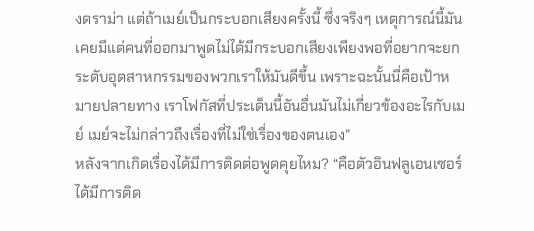งดราม่า แต่ถ้าเมย์เป็นกระบอกเสียงครั้งนี้ ซึ่งจริงๆ เหตุการณ์นี้มันเคยมีแต่คนที่ออกมาพูดไม่ได้มีกระบอกเสียงเพียงพอที่อยากจะยกระดับอุตสาหกรรมของพวกเราให้มันดีขึ้น เพราะฉะนั้นนี่คือเป้าหมายปลายทาง เราโฟกัสที่ประเด็นนี้อันอื่นมันไม่เกี่ยวข้องอะไรกับเมย์ เมย์จะไม่กล่าวถึงเรื่องที่ไม่ใช่เรื่องของตนเอง”
หลังจากเกิดเรื่องได้มีการติดต่อพูดคุยไหม? “คือตัวอินฟลูเอนเซอร์ได้มีการติด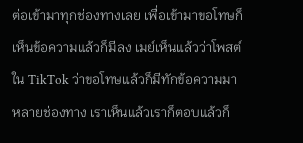ต่อเข้ามาทุกช่องทางเลย เพื่อเข้ามาขอโทษก็เห็นข้อความแล้วก็มีลง เมย์เห็นแล้วว่าโพสต์ใน TikTok ว่าขอโทษแล้วก็มีทักข้อความมาหลายช่องทาง เราเห็นแล้วเราก็ตอบแล้วก็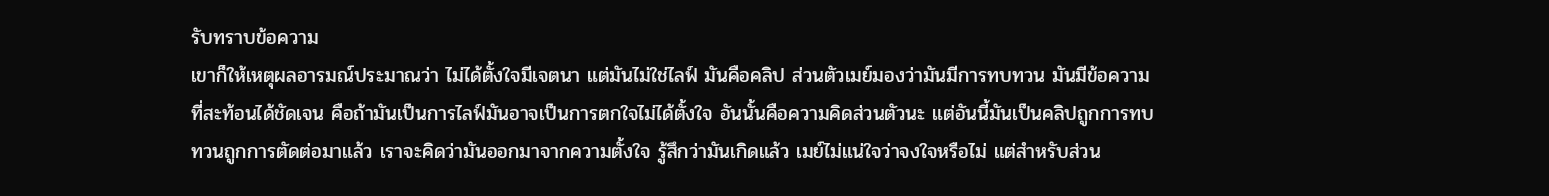รับทราบข้อความ
เขาก็ให้เหตุผลอารมณ์ประมาณว่า ไม่ได้ตั้งใจมีเจตนา แต่มันไม่ใช่ไลฟ์ มันคือคลิป ส่วนตัวเมย์มองว่ามันมีการทบทวน มันมีข้อความที่สะท้อนได้ชัดเจน คือถ้ามันเป็นการไลฟ์มันอาจเป็นการตกใจไม่ได้ตั้งใจ อันนั้นคือความคิดส่วนตัวนะ แต่อันนี้มันเป็นคลิปถูกการทบทวนถูกการตัดต่อมาแล้ว เราจะคิดว่ามันออกมาจากความตั้งใจ รู้สึกว่ามันเกิดแล้ว เมย์ไม่แน่ใจว่าจงใจหรือไม่ แต่สำหรับส่วน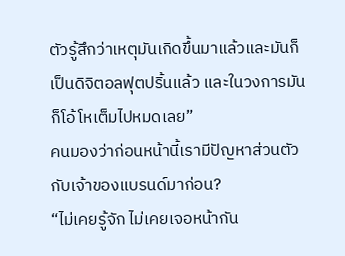ตัวรู้สึกว่าเหตุมันเกิดขึ้นมาแล้วและมันก็เป็นดิจิตอลฟุตปริ้นแล้ว และในวงการมันก็โอ้โหเต็มไปหมดเลย”
คนมองว่าก่อนหน้านี้เรามีปัญหาส่วนตัวกับเจ้าของแบรนด์มาก่อน?
“ไม่เคยรู้จัก ไม่เคยเจอหน้ากัน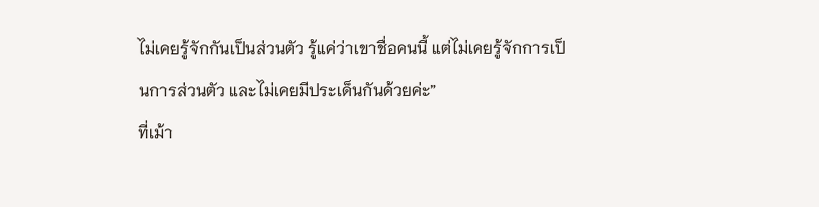ไม่เคยรู้จักกันเป็นส่วนตัว รู้แค่ว่าเขาชื่อคนนี้ แต่ไม่เคยรู้จักการเป็นการส่วนตัว และไม่เคยมีประเด็นกันด้วยค่ะ”
ที่เม้า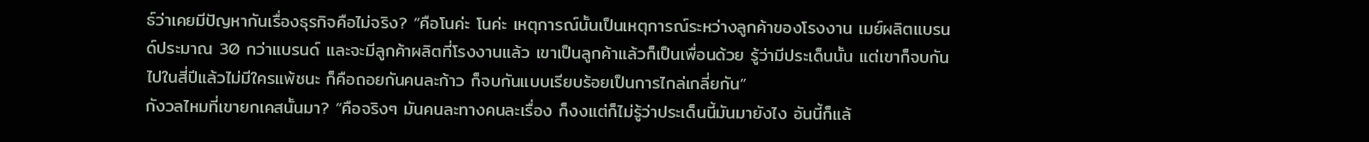ธ์ว่าเคยมีปัญหากันเรื่องธุรกิจคือไม่จริง? “คือโนค่ะ โนค่ะ เหตุการณ์นั้นเป็นเหตุการณ์ระหว่างลูกค้าของโรงงาน เมย์ผลิตแบรนด์ประมาณ 30 กว่าแบรนด์ และจะมีลูกค้าผลิตที่โรงงานแล้ว เขาเป็นลูกค้าแล้วก็เป็นเพื่อนด้วย รู้ว่ามีประเด็นนั้น แต่เขาก็จบกันไปในสี่ปีแล้วไม่มีใครแพ้ชนะ ก็คือถอยกันคนละก้าว ก็จบกันแบบเรียบร้อยเป็นการไกล่เกลี่ยกัน”
กังวลไหมที่เขายกเคสนั้นมา? “คือจริงๆ มันคนละทางคนละเรื่อง ก็งงแต่ก็ไม่รู้ว่าประเด็นนี้มันมายังไง อันนี้ก็แล้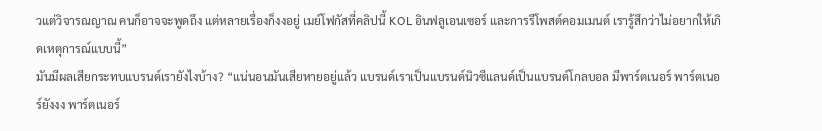วแต่วิจารณญาณ คนก็อาจจะพูดถึง แต่หลายเรื่องก็งงอยู่ เมย์โฟกัสที่คลิปนี้ KOL อินฟลูเอนเซอร์ และการรีโพสต์คอมเมนต์ เรารู้สึกว่าไม่อยากให้เกิดเหตุการณ์แบบนี้”
มันมีผลเสียกระทบแบรนด์เรายังไงบ้าง? “แน่นอนมันเสียหายอยู่แล้ว แบรนด์เราเป็นแบรนด์นิวซีแลนด์เป็นแบรนด์โกลบอล มีพาร์ตเนอร์ พาร์ตเนอร์ยังงง พาร์ตเนอร์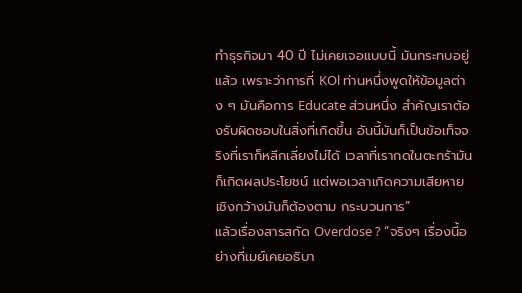ทำธุรกิจมา 40 ปี ไม่เคยเจอแบบนี้ มันกระทบอยู่แล้ว เพราะว่าการที่ KOl ท่านหนึ่งพูดให้ข้อมูลต่าง ๆ มันคือการ Educate ส่วนหนึ่ง สำคัญเราต้องรับผิดชอบในสิ่งที่เกิดขึ้น อันนี้มันก็เป็นข้อเท็จจริงที่เราก็หลีกเลี่ยงไม่ได้ เวลาที่เรากดในตะกร้ามันก็เกิดผลประโยชน์ แต่พอเวลาเกิดความเสียหายเชิงกว้างมันก็ต้องตาม กระบวนการ”
แล้วเรื่องสารสกัด Overdose ? “จริงๆ เรื่องนี้อย่างที่เมย์เคยอธิบา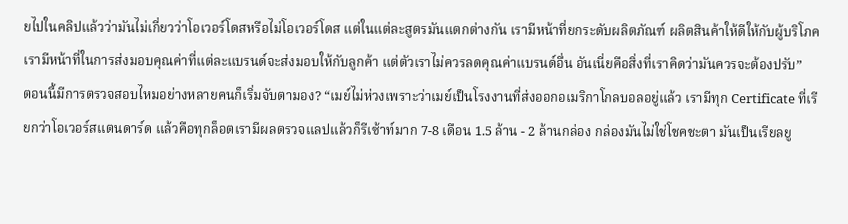ยไปในคลิปแล้วว่ามันไม่เกี่ยวว่าโอเวอร์โดสหรือไม่โอเวอร์โดส แต่ในแต่ละสูตรมันแตกต่างกัน เรามีหน้าที่ยกระดับผลิตภัณฑ์ ผลิตสินค้าให้ดีให้กับผู้บริโภค เรามีหน้าที่ในการส่งมอบคุณค่าที่แต่ละแบรนด์จะส่งมอบให้กับลูกค้า แต่ตัวเราไม่ควรลดคุณค่าแบรนด์อื่น อันเนี่ยคือสิ่งที่เราคิดว่ามันควรจะต้องปรับ”
ตอนนี้มีการตรวจสอบไหมอย่างหลายคนก็เริ่มจับตามอง? “เมย์ไม่ห่วงเพราะว่าเมย์เป็นโรงงานที่ส่งออกอเมริกาโกลบอลอยู่แล้ว เรามีทุก Certificate ที่เรียกว่าโอเวอร์สแตนดาร์ด แล้วคือทุกล็อตเรามีผลตรวจแลปแล้วก็รีเซ้าท์มาก 7-8 เดือน 1.5 ล้าน - 2 ล้านกล่อง กล่องมันไม่ใช่โชคชะตา มันเป็นเรียลยู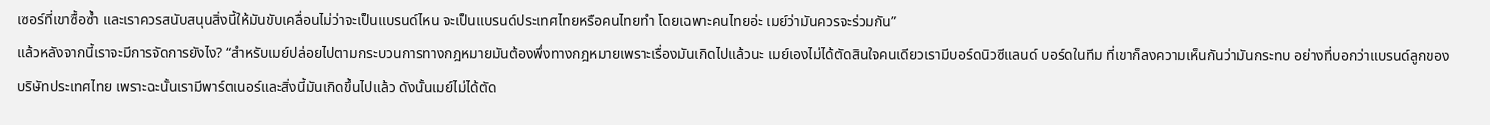เซอร์ที่เขาซื้อซ้ำ และเราควรสนับสนุนสิ่งนี้ให้มันขับเคลื่อนไม่ว่าจะเป็นแบรนด์ไหน จะเป็นแบรนด์ประเทศไทยหรือคนไทยทำ โดยเฉพาะคนไทยอ่ะ เมย์ว่ามันควรจะร่วมกัน”
แล้วหลังจากนี้เราจะมีการจัดการยังไง? “สำหรับเมย์ปล่อยไปตามกระบวนการทางกฎหมายมันต้องพึ่งทางกฎหมายเพราะเรื่องมันเกิดไปแล้วนะ เมย์เองไม่ได้ตัดสินใจคนเดียวเรามีบอร์ดนิวซีแลนด์ บอร์ดในทีม ที่เขาก็ลงความเห็นกันว่ามันกระทบ อย่างที่บอกว่าแบรนด์ลูกของบริษัทประเทศไทย เพราะฉะนั้นเรามีพาร์ตเนอร์และสิ่งนี้มันเกิดขึ้นไปแล้ว ดังนั้นเมย์ไม่ได้ตัด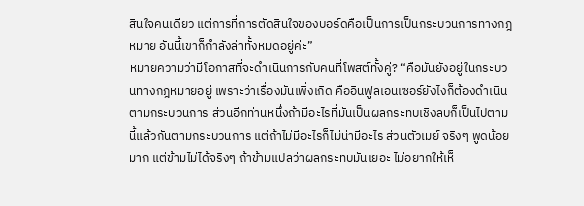สินใจคนเดียว แต่การที่การตัดสินใจของบอร์ดคือเป็นการเป็นกระบวนการทางกฎหมาย อันนี้เขาก็กำลังล่าทั้งหมดอยู่ค่ะ”
หมายความว่ามีโอกาสที่จะดำเนินการกับคนที่โพสต์ทั้งคู่? “คือมันยังอยู่ในกระบวนทางกฎหมายอยู่ เพราะว่าเรื่องมันเพิ่งเกิด คืออินฟูลเอนเซอร์ยังไงก็ต้องดำเนินตามกระบวนการ ส่วนอีกท่านหนึ่งถ้ามีอะไรที่มันเป็นผลกระทบเชิงลบก็เป็นไปตามนี้แล้วกันตามกระบวนการ แต่ถ้าไม่มีอะไรก็ไม่น่ามีอะไร ส่วนตัวเมย์ จริงๆ พูดน้อยมาก แต่ข้ามไม่ได้จริงๆ ถ้าข้ามแปลว่าผลกระทบมันเยอะ ไม่อยากให้เห็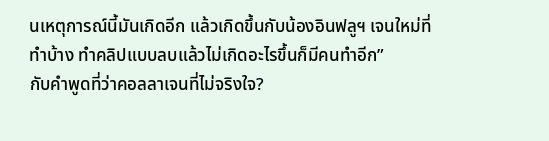นเหตุการณ์นี้มันเกิดอีก แล้วเกิดขึ้นกับน้องอินฟลูฯ เจนใหม่ที่ทำบ้าง ทำคลิปแบบลบแล้วไม่เกิดอะไรขึ้นก็มีคนทำอีก”
กับคำพูดที่ว่าคอลลาเจนที่ไม่จริงใจ?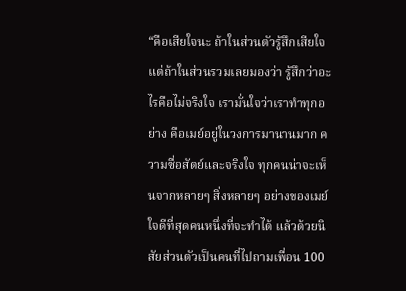“คือเสียใจนะ ถ้าในส่วนตัวรู้สึกเสียใจ แต่ถ้าในส่วนรวมเลยมองว่า รู้สึกว่าอะไรคือไม่จริงใจ เรามั่นใจว่าเราทำทุกอย่าง คือเมย์อยู่ในวงการมานานมาก ความซื่อสัตย์และจริงใจ ทุกคนน่าจะเห็นจากหลายๆ สิ่งหลายๆ อย่างของเมย์ ใจดีที่สุดคนหนึ่งที่จะทำได้ แล้วด้วยนิสัยส่วนตัวเป็นคนที่ไปถามเพื่อน 100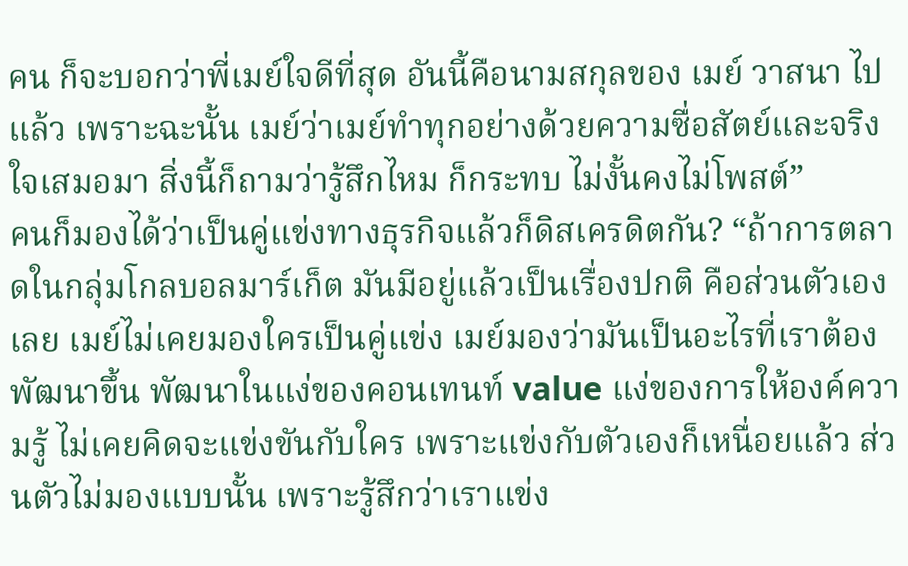คน ก็จะบอกว่าพี่เมย์ใจดีที่สุด อันนี้คือนามสกุลของ เมย์ วาสนา ไปแล้ว เพราะฉะนั้น เมย์ว่าเมย์ทำทุกอย่างด้วยความซื่อสัตย์และจริงใจเสมอมา สิ่งนี้ก็ถามว่ารู้สึกไหม ก็กระทบ ไม่งั้นคงไม่โพสต์”
คนก็มองได้ว่าเป็นคู่แข่งทางธุรกิจแล้วก็ดิสเครดิตกัน? “ถ้าการตลาดในกลุ่มโกลบอลมาร์เก็ต มันมีอยู่แล้วเป็นเรื่องปกติ คือส่วนตัวเองเลย เมย์ไม่เคยมองใครเป็นคู่แข่ง เมย์มองว่ามันเป็นอะไรที่เราต้องพัฒนาขึ้น พัฒนาในแง่ของคอนเทนท์ value แง่ของการให้องค์ความรู้ ไม่เคยคิดจะแข่งขันกับใคร เพราะแข่งกับตัวเองก็เหนื่อยแล้ว ส่วนตัวไม่มองแบบนั้น เพราะรู้สึกว่าเราแข่ง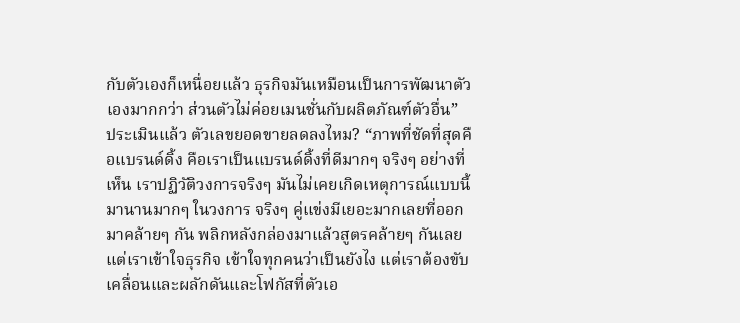กับตัวเองก็เหนื่อยแล้ว ธุรกิจมันเหมือนเป็นการพัฒนาตัวเองมากกว่า ส่วนตัวไม่ค่อยเมนชั่นกับผลิตภัณฑ์ตัวอื่น”
ประเมินแล้ว ตัวเลขยอดขายลดลงไหม? “ภาพที่ชัดที่สุดคือแบรนด์ดิ้ง คือเราเป็นแบรนด์ดิ้งที่ดีมากๆ จริงๆ อย่างที่เห็น เราปฏิวัติวงการจริงๆ มันไม่เคยเกิดเหตุการณ์แบบนี้มานานมากๆ ในวงการ จริงๆ คู่แข่งมีเยอะมากเลยที่ออกมาคล้ายๆ กัน พลิกหลังกล่องมาแล้วสูตรคล้ายๆ กันเลย แต่เราเข้าใจธุรกิจ เข้าใจทุกคนว่าเป็นยังไง แต่เราต้องขับเคลื่อนและผลักดันและโฟกัสที่ตัวเอ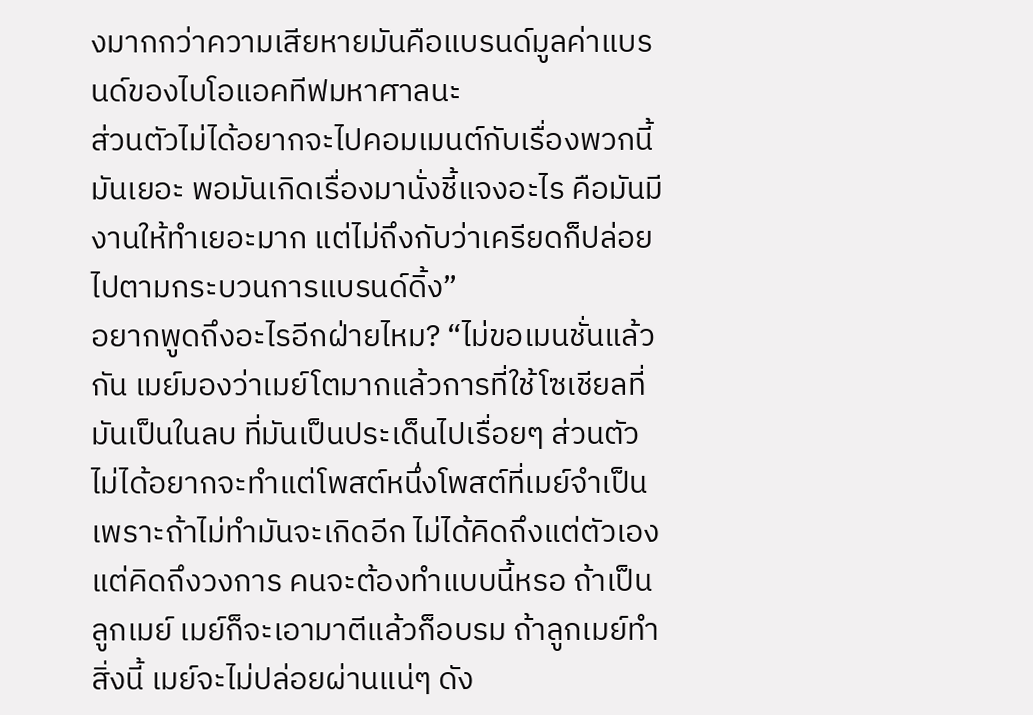งมากกว่าความเสียหายมันคือแบรนด์มูลค่าแบรนด์ของไบโอแอคทีฟมหาศาลนะ
ส่วนตัวไม่ได้อยากจะไปคอมเมนต์กับเรื่องพวกนี้มันเยอะ พอมันเกิดเรื่องมานั่งชี้แจงอะไร คือมันมีงานให้ทำเยอะมาก แต่ไม่ถึงกับว่าเครียดก็ปล่อยไปตามกระบวนการแบรนด์ดิ้ง”
อยากพูดถึงอะไรอีกฝ่ายไหม? “ไม่ขอเมนชั่นแล้วกัน เมย์มองว่าเมย์โตมากแล้วการที่ใช้โซเชียลที่มันเป็นในลบ ที่มันเป็นประเด็นไปเรื่อยๆ ส่วนตัวไม่ได้อยากจะทำแต่โพสต์หนึ่งโพสต์ที่เมย์จำเป็น เพราะถ้าไม่ทำมันจะเกิดอีก ไม่ได้คิดถึงแต่ตัวเอง แต่คิดถึงวงการ คนจะต้องทำแบบนี้หรอ ถ้าเป็นลูกเมย์ เมย์ก็จะเอามาตีแล้วก็อบรม ถ้าลูกเมย์ทำสิ่งนี้ เมย์จะไม่ปล่อยผ่านแน่ๆ ดัง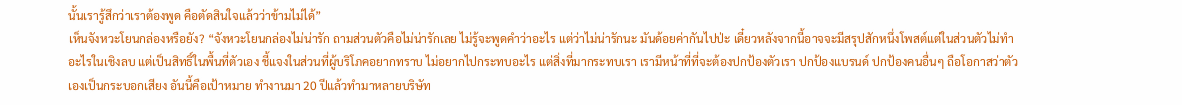นั้นเรารู้สึกว่าเราต้องพูด คือตัดสินใจแล้วว่าข้ามไม่ได้”
เห็นจังหวะโยนกล่องหรือยัง? “จังหวะโยนกล่องไม่น่ารัก ถามส่วนตัวคือไม่น่ารักเลย ไม่รู้จะพูดคำว่าอะไร แต่ว่าไม่น่ารักนะ มันด้อยค่ากันไปป่ะ เดี๋ยวหลังจากนี้อาจจะมีสรุปสักหนึ่งโพสต์แต่ในส่วนตัวไม่ทำอะไรในเชิงลบ แต่เป็นสิทธิ์ในพื้นที่ตัวเอง ชี้แจงในส่วนที่ผู้บริโภคอยากทราบ ไม่อยากไปกระทบอะไร แต่สิ่งที่มากระทบเรา เรามีหน้าที่ที่จะต้องปกป้องตัวเรา ปกป้องแบรนด์ ปกป้องคนอื่นๆ ถือโอกาสว่าตัวเองเป็นกระบอกเสียง อันนี้คือเป้าหมาย ทำงานมา 20 ปีแล้วทำมาหลายบริษัท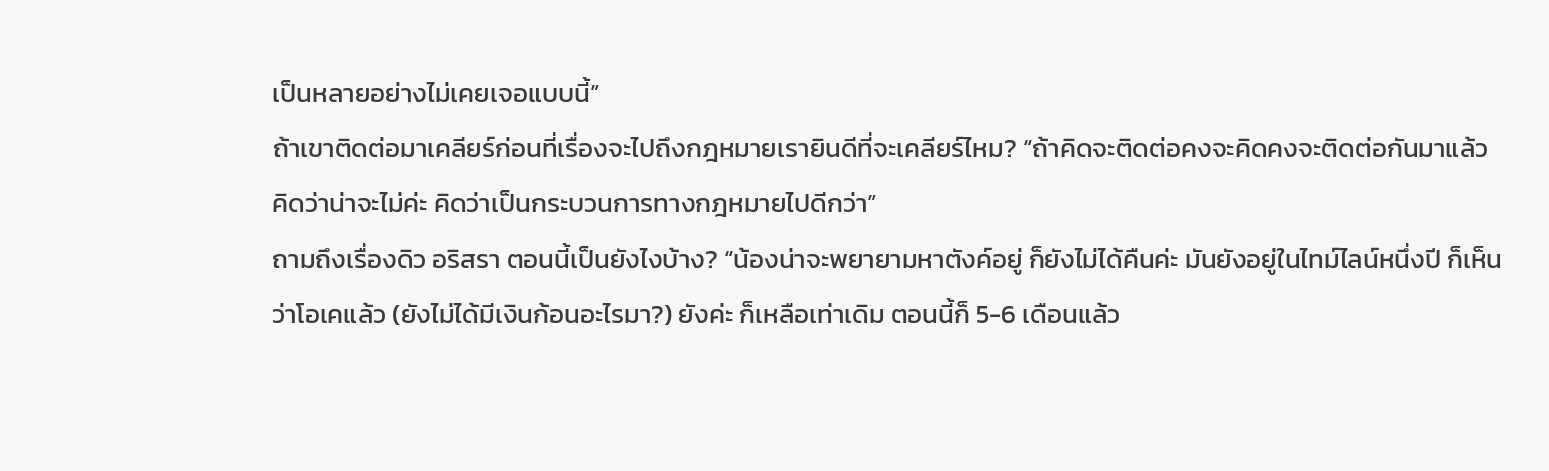เป็นหลายอย่างไม่เคยเจอแบบนี้”
ถ้าเขาติดต่อมาเคลียร์ก่อนที่เรื่องจะไปถึงกฎหมายเรายินดีที่จะเคลียร์ไหม? “ถ้าคิดจะติดต่อคงจะคิดคงจะติดต่อกันมาแล้ว คิดว่าน่าจะไม่ค่ะ คิดว่าเป็นกระบวนการทางกฎหมายไปดีกว่า”
ถามถึงเรื่องดิว อริสรา ตอนนี้เป็นยังไงบ้าง? “น้องน่าจะพยายามหาตังค์อยู่ ก็ยังไม่ได้คืนค่ะ มันยังอยู่ในไทม์ไลน์หนึ่งปี ก็เห็นว่าโอเคแล้ว (ยังไม่ได้มีเงินก้อนอะไรมา?) ยังค่ะ ก็เหลือเท่าเดิม ตอนนี้ก็ 5-6 เดือนแล้ว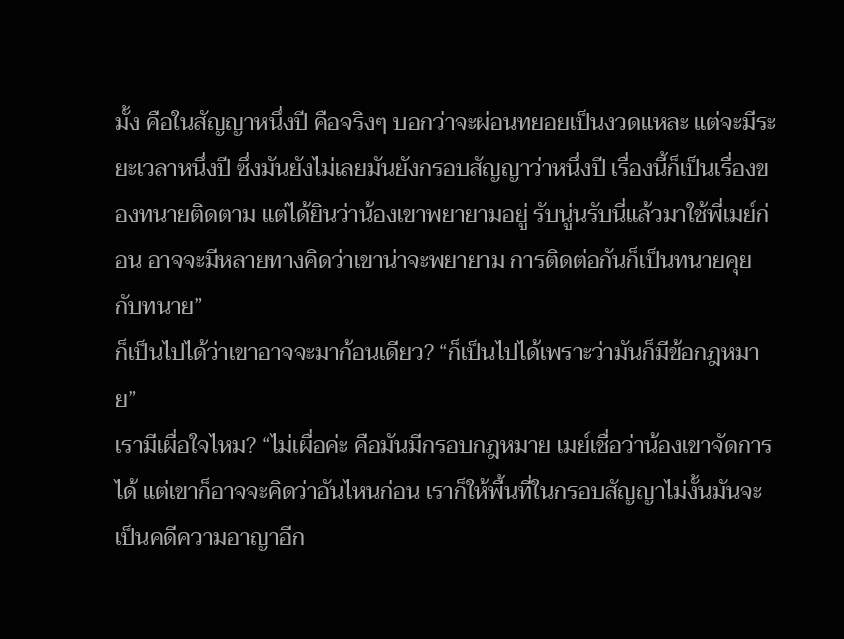มั้ง คือในสัญญาหนึ่งปี คือจริงๆ บอกว่าจะผ่อนทยอยเป็นงวดแหละ แต่จะมีระยะเวลาหนึ่งปี ซึ่งมันยังไม่เลยมันยังกรอบสัญญาว่าหนึ่งปี เรื่องนี้ก็เป็นเรื่องของทนายติดตาม แต่ได้ยินว่าน้องเขาพยายามอยู่ รับนู่นรับนี่แล้วมาใช้พี่เมย์ก่อน อาจจะมีหลายทางคิดว่าเขาน่าจะพยายาม การติดต่อกันก็เป็นทนายคุยกับทนาย”
ก็เป็นไปได้ว่าเขาอาจจะมาก้อนเดียว? “ก็เป็นไปได้เพราะว่ามันก็มีข้อกฎหมาย”
เรามีเผื่อใจไหม? “ไม่เผื่อค่ะ คือมันมีกรอบกฎหมาย เมย์เชื่อว่าน้องเขาจัดการได้ แต่เขาก็อาจจะคิดว่าอันไหนก่อน เราก็ให้พื้นที่ในกรอบสัญญาไม่งั้นมันจะเป็นคดีความอาญาอีก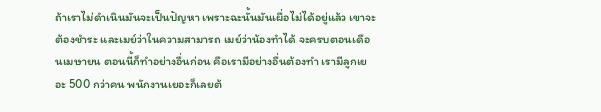ถ้าเราไม่ดำเนินมันจะเป็นปัญหา เพราะฉะนั้นมันเผื่อไม่ได้อยู่แล้ว เขาจะต้องชำระ และเมย์ว่าในความสามารถ เมย์ว่าน้องทำได้ จะครบตอนเดือนเมษายน ตอนนี้ก็ทำอย่างอื่นก่อน คือเรามีอย่างอื่นต้องทำ เรามีลูกเยอะ 500 กว่าคน พนักงานเยอะก็เลยต้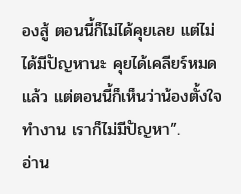องสู้ ตอนนี้ก็ไม่ได้คุยเลย แต่ไม่ได้มีปัญหานะ คุยได้เคลียร์หมดแล้ว แต่ตอนนี้ก็เห็นว่าน้องตั้งใจทำงาน เราก็ไม่มีปัญหา”.
อ่าน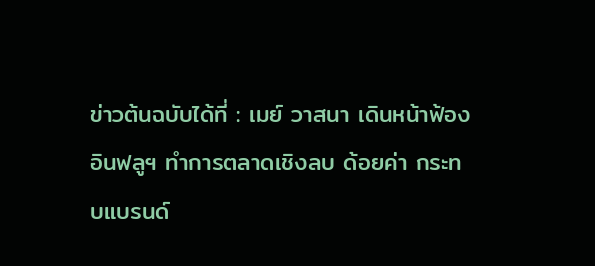ข่าวต้นฉบับได้ที่ : เมย์ วาสนา เดินหน้าฟ้องอินฟลูฯ ทำการตลาดเชิงลบ ด้อยค่า กระทบแบรนด์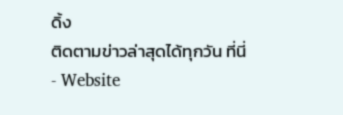ดิ้ง
ติดตามข่าวล่าสุดได้ทุกวัน ที่นี่
- Website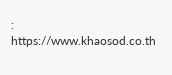: https://www.khaosod.co.th